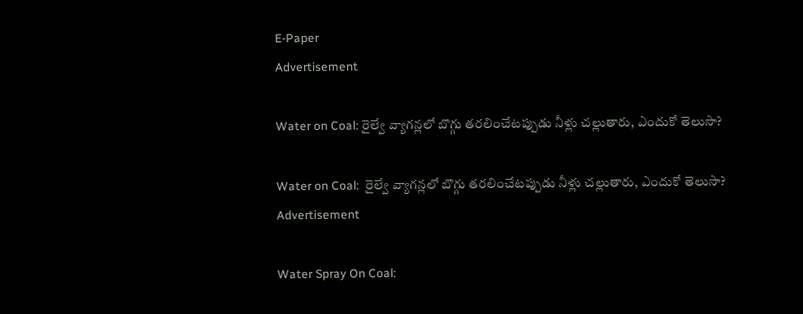E-Paper
Advertisement

Water on Coal: రైల్వే వ్యాగన్లలో బొగ్గు తరలించేటప్పుడు నీళ్లు చల్లుతారు, ఎందుకో తెలుసా?

Water on Coal:  రైల్వే వ్యాగన్లలో బొగ్గు తరలించేటప్పుడు నీళ్లు చల్లుతారు, ఎందుకో తెలుసా?
Advertisement

Water Spray On Coal: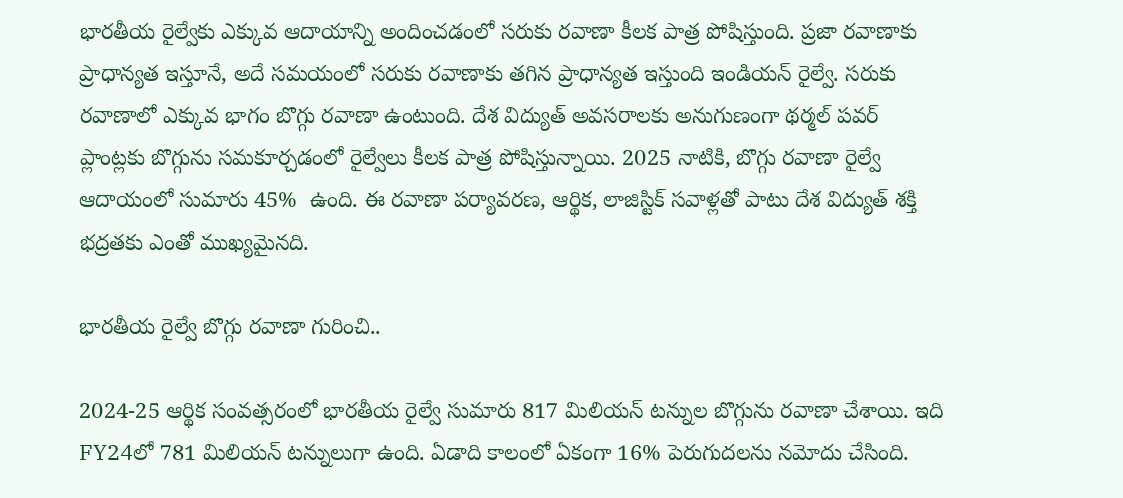భారతీయ రైల్వేకు ఎక్కువ ఆదాయాన్ని అందించడంలో సరుకు రవాణా కీలక పాత్ర పోషిస్తుంది. ప్రజా రవాణాకు ప్రాధాన్యత ఇస్తూనే, అదే సమయంలో సరుకు రవాణాకు తగిన ప్రాధాన్యత ఇస్తుంది ఇండియన్ రైల్వే. సరుకు రవాణాలో ఎక్కువ భాగం బొగ్గు రవాణా ఉంటుంది. దేశ విద్యుత్ అవసరాలకు అనుగుణంగా థర్మల్ పవర్ ప్లాంట్లకు బొగ్గును సమకూర్చడంలో రైల్వేలు కీలక పాత్ర పోషిస్తున్నాయి. 2025 నాటికి, బొగ్గు రవాణా రైల్వే ఆదాయంలో సుమారు 45%  ఉంది. ఈ రవాణా పర్యావరణ, ఆర్థిక, లాజిస్టిక్ సవాళ్లతో పాటు దేశ విద్యుత్ శక్తి భద్రతకు ఎంతో ముఖ్యమైనది.

భారతీయ రైల్వే బొగ్గు రవాణా గురించి..

2024-25 ఆర్థిక సంవత్సరంలో భారతీయ రైల్వే సుమారు 817 మిలియన్ టన్నుల బొగ్గును రవాణా చేశాయి. ఇది FY24లో 781 మిలియన్ టన్నులుగా ఉంది. ఏడాది కాలంలో ఏకంగా 16% పెరుగుదలను నమోదు చేసింది.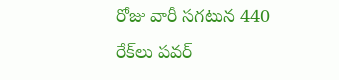రోజు వారీ సగటున 440 రేక్‌లు పవర్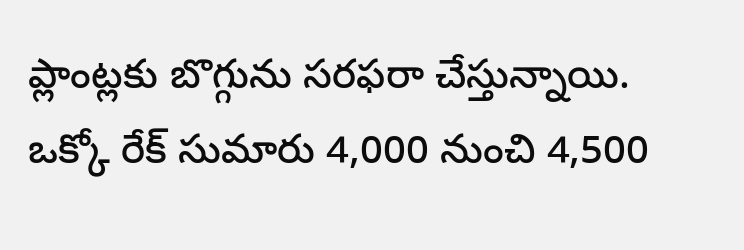ప్లాంట్లకు బొగ్గును సరఫరా చేస్తున్నాయి. ఒక్కో రేక్ సుమారు 4,000 నుంచి 4,500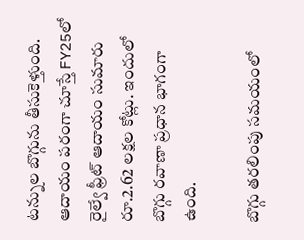టన్నుల బొగ్గును తీసుకెళ్తుంది. ఆదాయం పరంగా చూస్తే FY25లో రైల్వే ఫ్రీట్ ఆదాయం సుమారు రూ.2.62 లక్షల కోట్లు. ఇందులో బొగ్గు రవాణా ప్రధాన భాగంగా ఉంది.

బొగ్గు తరలింపు సమయంలో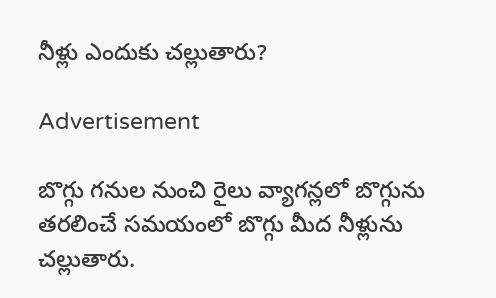నీళ్లు ఎందుకు చల్లుతారు?

Advertisement

బొగ్గు గనుల నుంచి రైలు వ్యాగన్లలో బొగ్గును తరలించే సమయంలో బొగ్గు మీద నీళ్లును చల్లుతారు.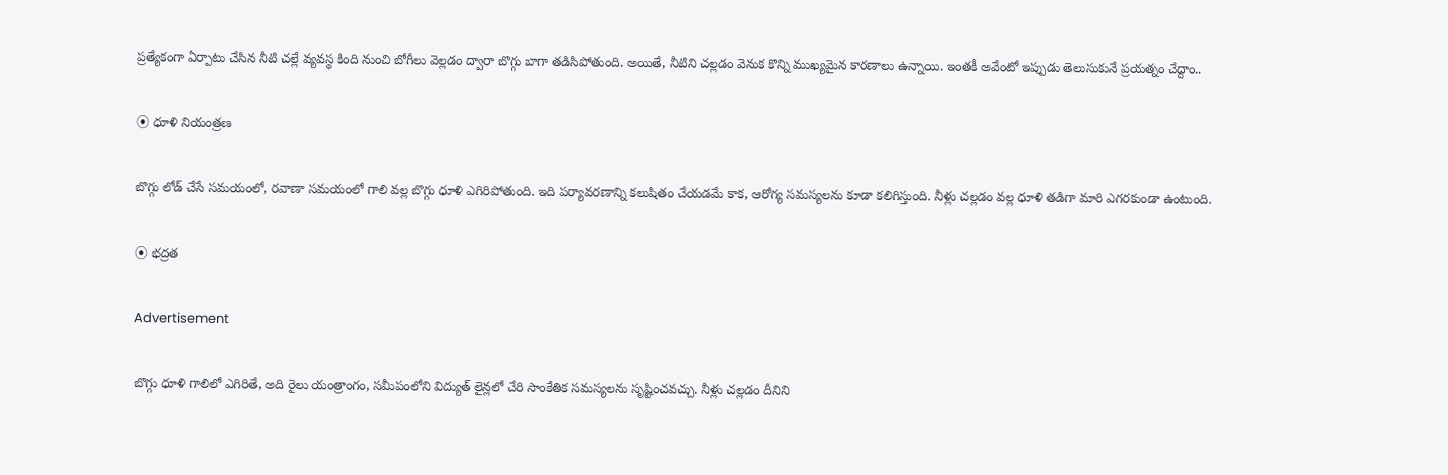ప్రత్యేకంగా ఏర్పాటు చేసిన నీటి చల్లే వ్యవస్థ కింది నుంచి బోగీలు వెల్లడం ద్వారా బొగ్గు బాగా తడిసిపోతుంది. అయితే, నీటిని చల్లడం వెనుక కొన్ని ముఖ్యమైన కారణాలు ఉన్నాయి. ఇంతకీ అవేంటో ఇప్పుడు తెలుసుకునే ప్రయత్నం చేద్దాం..

⦿ ధూళి నియంత్రణ

బొగ్గు లోడ్ చేసే సమయంలో, రవాణా సమయంలో గాలి వల్ల బొగ్గు ధూళి ఎగిరిపోతుంది. ఇది పర్యావరణాన్ని కలుషితం చేయడమే కాక, ఆరోగ్య సమస్యలను కూడా కలిగిస్తుంది. నీళ్లు చల్లడం వల్ల ధూళి తడిగా మారి ఎగరకుండా ఉంటుంది.

⦿ భద్రత

Advertisement

బొగ్గు ధూళి గాలిలో ఎగిరితే, అది రైలు యంత్రాంగం, సమీపంలోని విద్యుత్ లైన్లలో చేరి సాంకేతిక సమస్యలను సృష్టించవచ్చు. నీళ్లు చల్లడం దీనిని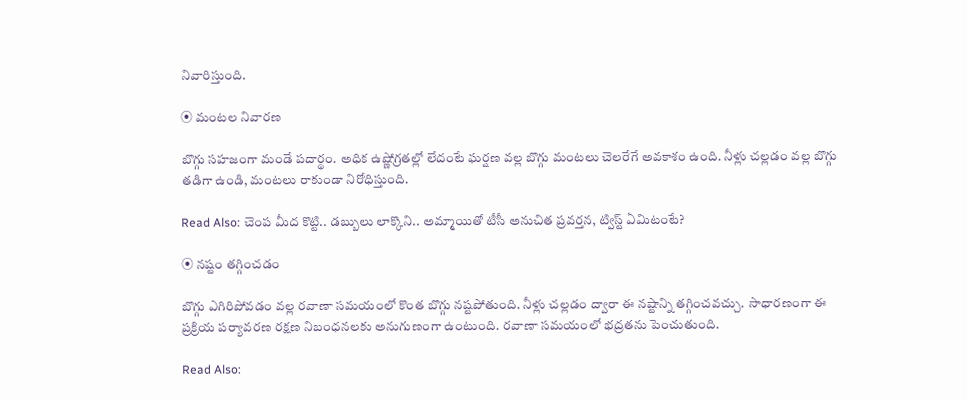నివారిస్తుంది.

⦿ మంటల నివారణ

బొగ్గు సహజంగా మండే పదార్థం. అధిక ఉష్ణోగ్రతల్లో లేదంటే ఘర్షణ వల్ల బొగ్గు మంటలు చెలరేగే అవకాశం ఉంది. నీళ్లు చల్లడం వల్ల బొగ్గు తడిగా ఉండి, మంటలు రాకుండా నిరోధిస్తుంది.

Read Also: చెంప మీద కొట్టి.. డబ్బులు లాక్కొని.. అమ్మాయితో టీసీ అనుచిత ప్రవర్తన, ట్విస్ట్ ఏమిటంటే?

⦿ నష్టం తగ్గించడం

బొగ్గు ఎగిరిపోవడం వల్ల రవాణా సమయంలో కొంత బొగ్గు నష్టపోతుంది. నీళ్లు చల్లడం ద్వారా ఈ నష్టాన్ని తగ్గించవచ్చు.  సాధారణంగా ఈ ప్రక్రియ పర్యావరణ రక్షణ నిబంధనలకు అనుగుణంగా ఉంటుంది. రవాణా సమయంలో భద్రతను పెంచుతుంది.

Read Also: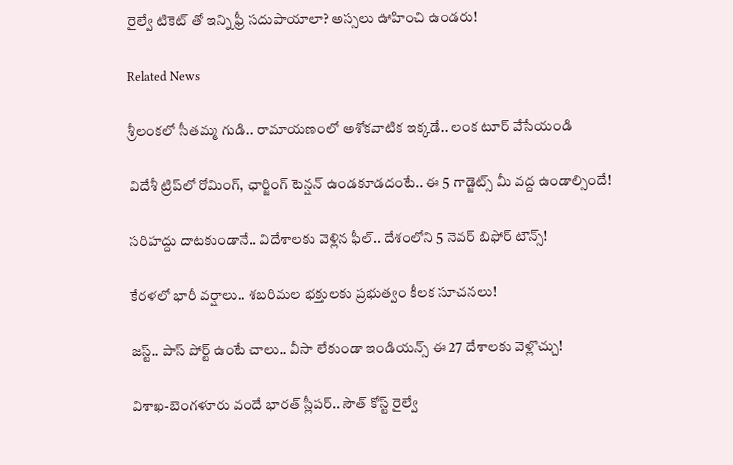రైల్వే టికెట్ తో ఇన్ని ఫ్రీ సదుపాయాలా? అస్సలు ఊహించి ఉండరు!

Related News

శ్రీలంకలో సీతమ్మ గుడి.. రామాయణంలో అశోకవాటిక ఇక్కడే.. లంక టూర్ వేసేయండి

విదేశీ ట్రిప్‌లో రోమింగ్, ఛార్జింగ్ టెన్షన్ ఉండకూడదంటే.. ఈ 5 గాడ్జెట్స్ మీ వద్ద ఉండాల్సిందే!

సరిహద్దు దాటకుండానే.. విదేశాలకు వెళ్లిన ఫీల్.. దేశంలోని 5 నెవర్ బిఫోర్ టౌన్స్!

కేరళలో భారీ వర్షాలు.. శబరిమల భక్తులకు ప్రభుత్వం కీలక సూచనలు!

జస్ట్.. పాస్‌ పోర్ట్ ఉంటే చాలు.. వీసా లేకుండా ఇండియన్స్ ఈ 27 దేశాలకు వెళ్లొచ్చు!

విశాఖ-బెంగళూరు వందే భారత్ స్లీపర్‌.. సౌత్ కోస్ట్ రైల్వే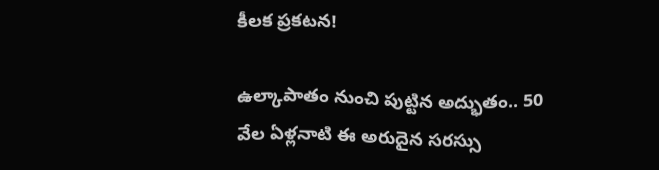కీలక ప్రకటన!

ఉల్కాపాతం నుంచి పుట్టిన అద్భుతం.. 50 వేల ఏళ్లనాటి ఈ అరుదైన సరస్సు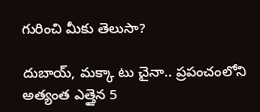గురించి మీకు తెలుసా?

దుబాయ్, మక్కా టు చైనా.. ప్రపంచంలోని అత్యంత ఎత్తైన 5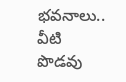భవనాలు.. వీటి పొడవు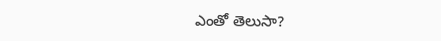ఎంతో తెలుసా?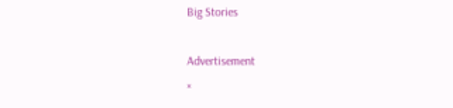Big Stories

Advertisement
×